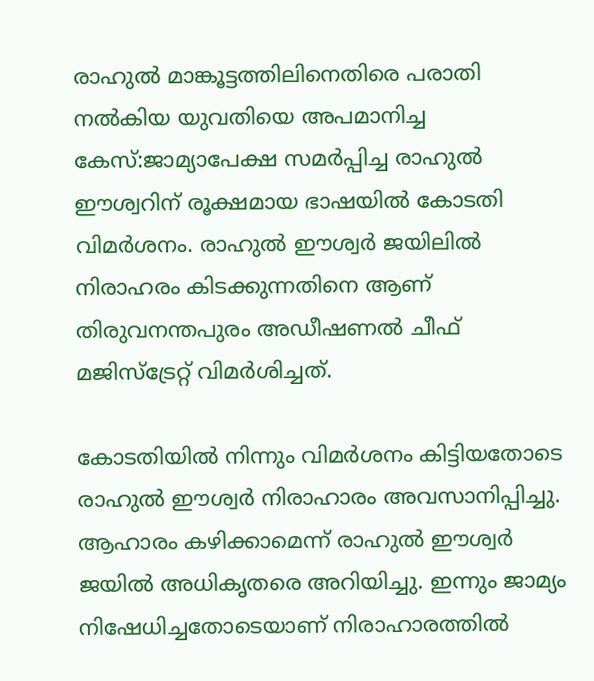രാഹുല്‍ മാങ്കൂട്ടത്തിലിനെതിരെ പരാതി നൽകിയ യുവതിയെ അപമാനിച്ച കേസ്:ജാമ്യാപേക്ഷ സമര്‍പ്പിച്ച രാഹുൽ ഈശ്വറിന് രൂക്ഷമായ ഭാഷയിൽ കോടതി വിമര്‍ശനം. രാഹുല്‍ ഈശ്വർ ജയിലില്‍ നിരാഹരം കിടക്കുന്നതിനെ ആണ് തിരുവനന്തപുരം അഡീഷണല്‍ ചീഫ് മജിസ്ട്രേറ്റ് വിമര്‍ശിച്ചത്.

കോടതിയില്‍ നിന്നും വിമർശനം കിട്ടിയതോടെ രാഹുല്‍ ഈശ്വര്‍ നിരാഹാരം അവസാനിപ്പിച്ചു. ആഹാരം കഴിക്കാമെന്ന് രാഹുല്‍ ഈശ്വര്‍ ജയിൽ അധികൃതരെ അറിയിച്ചു. ഇന്നും ജാമ്യം നിഷേധിച്ചതോടെയാണ് നിരാഹാരത്തില്‍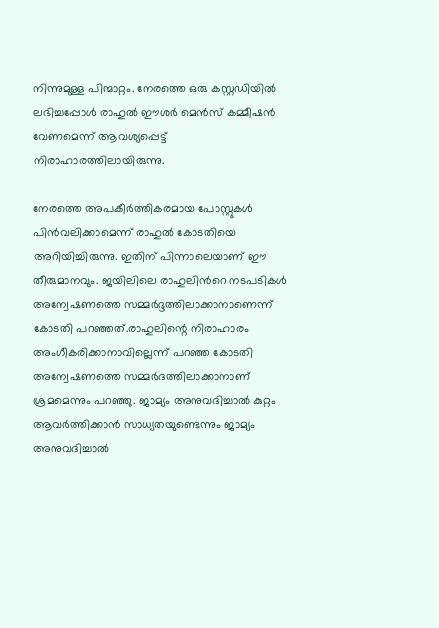നിന്നുമുള്ള പിന്മാറ്റം. നേരത്തെ ഒരു കസ്റ്റഡിയില്‍ ലഭിച്ചപ്പോള്‍ രാഹുല്‍ ഈശര്‍ മെന്‍സ് കമ്മീഷന്‍ വേണമെന്ന് ആവശ്യപ്പെട്ട് നിരാഹാരത്തിലായിരുന്നു.

നേരത്തെ അപകീർത്തികരമായ പോസ്റ്റുകൾ പിൻവലിക്കാമെന്ന് രാഹുല്‍ കോടതിയെ അറിയിച്ചിരുന്നു. ഇതിന് പിന്നാലെയാണ് ഈ തീരുമാനവും. ജയിലിലെ രാഹുലിന്‍റെ നടപടികള്‍ അന്വേഷണത്തെ സമ്മര്‍ദ്ദത്തിലാക്കാനാണെന്ന് കോടതി പറഞ്ഞത്.രാഹുലിന്റെ നിരാഹാരം അംഗീകരിക്കാനാവില്ലെന്ന് പറഞ്ഞ കോടതി അന്വേഷണത്തെ സമ്മര്‍ദത്തിലാക്കാനാണ് ശ്രമമെന്നും പറഞ്ഞു. ജാമ്യം അനുവദിച്ചാല്‍ കുറ്റം ആവര്‍ത്തിക്കാന്‍ സാധ്യതയുണ്ടെന്നും ജാമ്യം അനുവദിച്ചാല്‍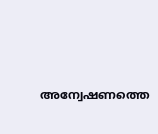അന്വേഷണത്തെ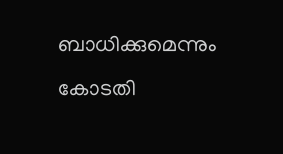ബാധിക്കുമെന്നും കോടതി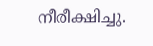നീരീക്ഷിച്ചു.